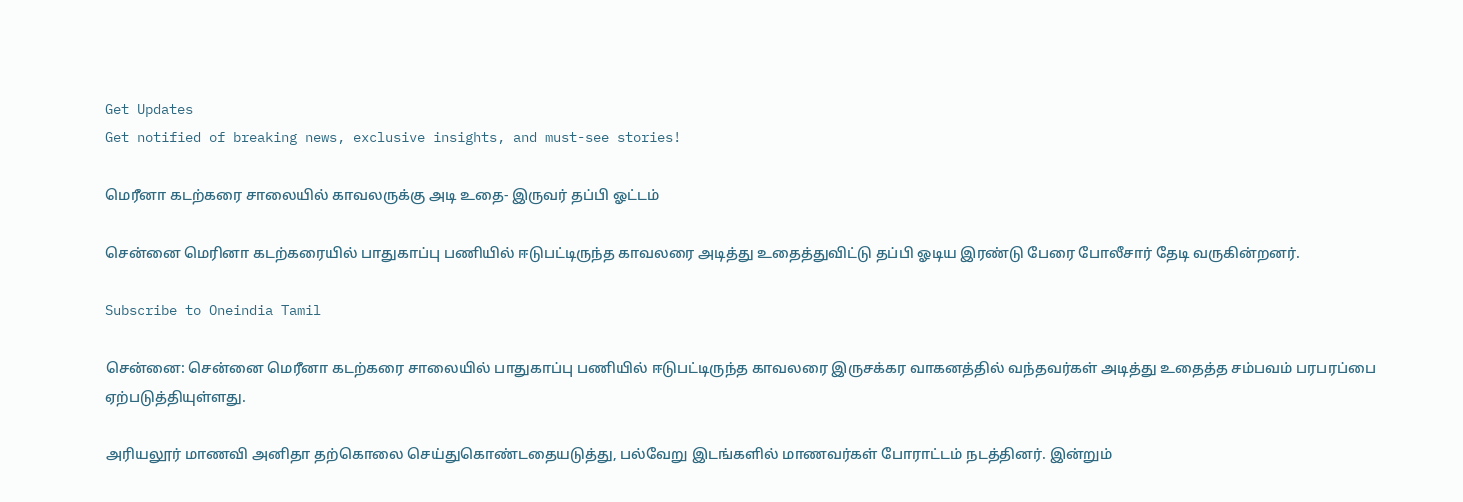Get Updates
Get notified of breaking news, exclusive insights, and must-see stories!

மெரீனா கடற்கரை சாலையில் காவலருக்கு அடி உதை- இருவர் தப்பி ஓட்டம்

சென்னை மெரினா கடற்கரையில் பாதுகாப்பு பணியில் ஈடுபட்டிருந்த காவலரை அடித்து உதைத்துவிட்டு தப்பி ஓடிய இரண்டு பேரை போலீசார் தேடி வருகின்றனர்.

Subscribe to Oneindia Tamil

சென்னை: சென்னை மெரீனா கடற்கரை சாலையில் பாதுகாப்பு பணியில் ஈடுபட்டிருந்த காவலரை இருசக்கர வாகனத்தில் வந்தவர்கள் அடித்து உதைத்த சம்பவம் பரபரப்பை ஏற்படுத்தியுள்ளது.

அரியலூர் மாணவி அனிதா தற்கொலை செய்துகொண்டதையடுத்து, பல்வேறு இடங்களில் மாணவர்கள் போராட்டம் நடத்தினர். இன்றும்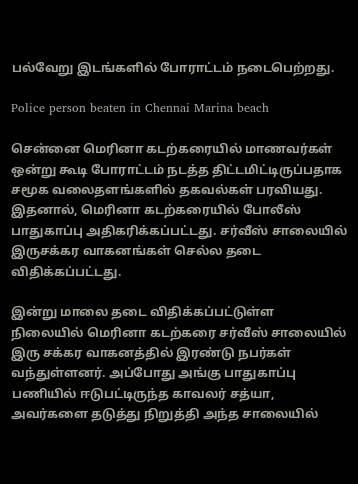பல்வேறு இடங்களில் போராட்டம் நடைபெற்றது.

Police person beaten in Chennai Marina beach

சென்னை மெரினா கடற்கரையில் மாணவர்கள் ஒன்று கூடி போராட்டம் நடத்த திட்டமிட்டிருப்பதாக சமூக வலைதளங்களில் தகவல்கள் பரவியது. இதனால், மெரினா கடற்கரையில் போலீஸ் பாதுகாப்பு அதிகரிக்கப்பட்டது. சர்வீஸ் சாலையில் இருசக்கர வாகனங்கள் செல்ல தடை விதிக்கப்பட்டது.

இன்று மாலை தடை விதிக்கப்பட்டுள்ள நிலையில் மெரினா கடற்கரை சர்வீஸ் சாலையில் இரு சக்கர வாகனத்தில் இரண்டு நபர்கள் வந்துள்ளனர். அப்போது அங்கு பாதுகாப்பு பணியில் ஈடுபட்டிருந்த காவலர் சத்யா, அவர்களை தடுத்து நிறுத்தி அந்த சாலையில்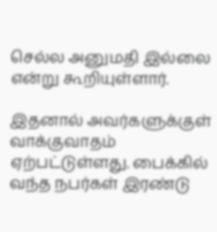செல்ல அனுமதி இல்லை என்று கூறியுள்ளார்.

இதனால் அவர்களுக்குள் வாக்குவாதம் ஏற்பட்டுள்ளது. பைக்கில் வந்த நபர்கள் இரண்டு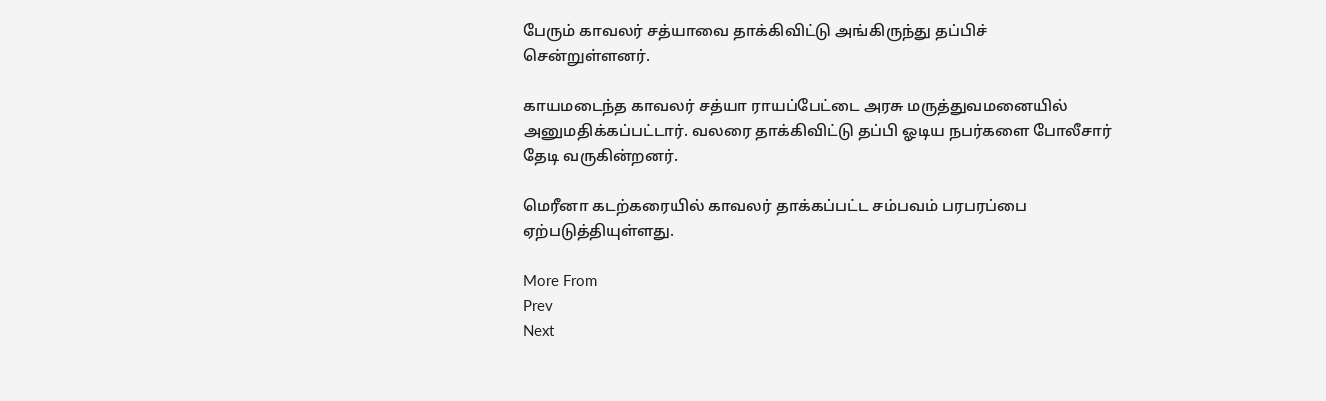பேரும் காவலர் சத்யாவை தாக்கிவிட்டு அங்கிருந்து தப்பிச் சென்றுள்ளனர்.

காயமடைந்த காவலர் சத்யா ராயப்பேட்டை அரசு மருத்துவமனையில் அனுமதிக்கப்பட்டார். வலரை தாக்கிவிட்டு தப்பி ஓடிய நபர்களை போலீசார் தேடி வருகின்றனர்.

மெரீனா கடற்கரையில் காவலர் தாக்கப்பட்ட சம்பவம் பரபரப்பை ஏற்படுத்தியுள்ளது.

More From
Prev
Next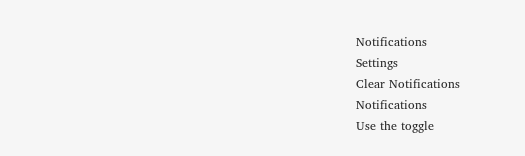Notifications
Settings
Clear Notifications
Notifications
Use the toggle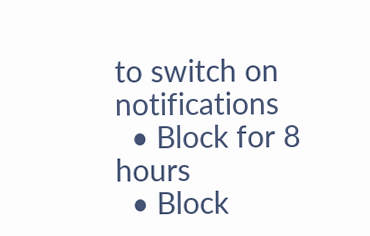to switch on notifications
  • Block for 8 hours
  • Block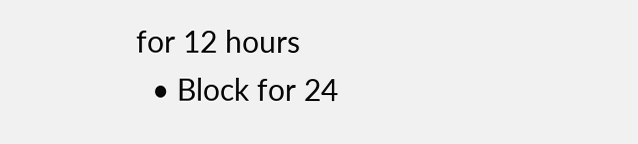for 12 hours
  • Block for 24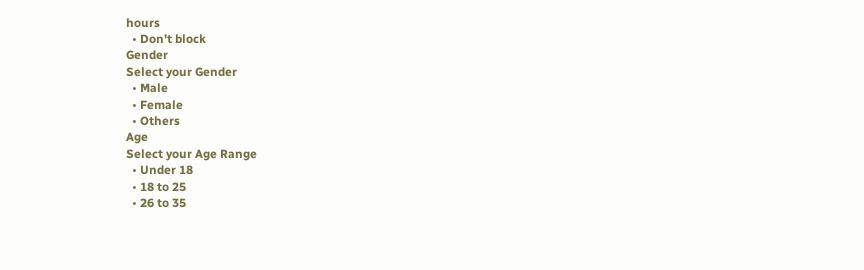hours
  • Don't block
Gender
Select your Gender
  • Male
  • Female
  • Others
Age
Select your Age Range
  • Under 18
  • 18 to 25
  • 26 to 35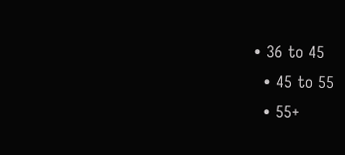• 36 to 45
  • 45 to 55
  • 55+